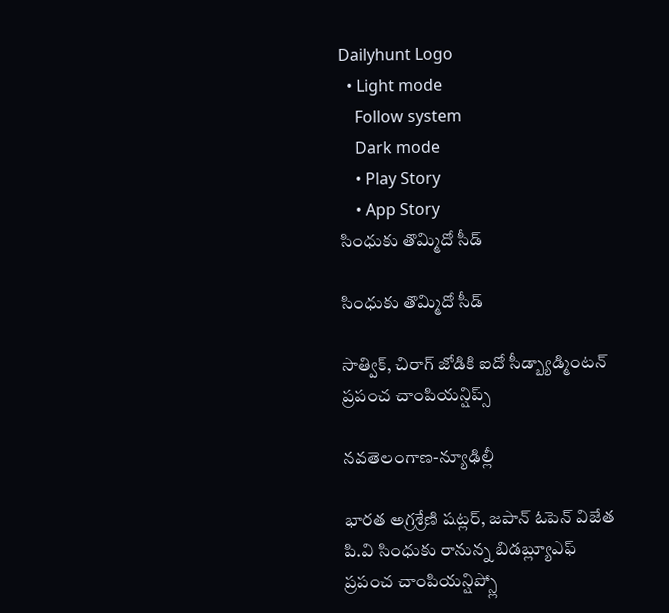Dailyhunt Logo
  • Light mode
    Follow system
    Dark mode
    • Play Story
    • App Story
సింధుకు తొమ్మిదో సీడ్

సింధుకు తొమ్మిదో సీడ్

సాత్విక్, చిరాగ్ జోడికి ఐదో సీడ్బ్యాడ్మింటన్ ప్రపంచ చాంపియన్షిప్స్

నవతెలంగాణ-న్యూఢిల్లీ

భారత అగ్రశ్రేణి షట్లర్, జపాన్ ఓపెన్ విజేత పి.వి సింధుకు రానున్న బిడబ్ల్యూఎఫ్ ప్రపంచ చాంపియన్షిప్స్లో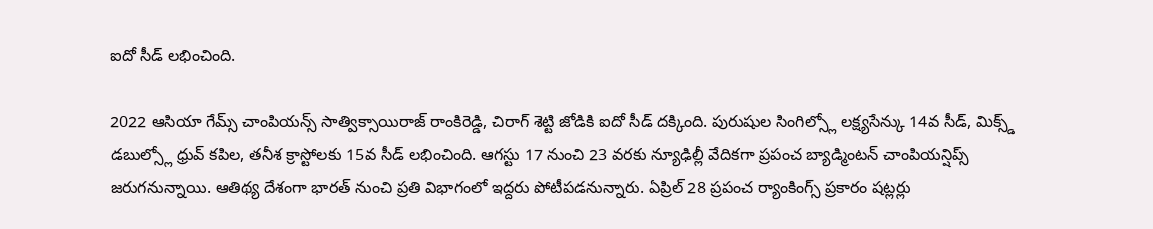ఐదో సీడ్ లభించింది.

2022 ఆసియా గేమ్స్ చాంపియన్స్ సాత్విక్సాయిరాజ్ రాంకిరెడ్డి, చిరాగ్ శెట్టి జోడికి ఐదో సీడ్ దక్కింది. పురుషుల సింగిల్స్లో లక్ష్యసేన్కు 14వ సీడ్, మిక్స్డ్ డబుల్స్లో ధ్రువ్ కపిల, తనీశ క్రాస్టోలకు 15వ సీడ్ లభించింది. ఆగస్టు 17 నుంచి 23 వరకు న్యూఢిల్లీ వేదికగా ప్రపంచ బ్యాడ్మింటన్ చాంపియన్షిప్స్ జరుగనున్నాయి. ఆతిథ్య దేశంగా భారత్ నుంచి ప్రతి విభాగంలో ఇద్దరు పోటీపడనున్నారు. ఏప్రిల్ 28 ప్రపంచ ర్యాంకింగ్స్ ప్రకారం షట్లర్లు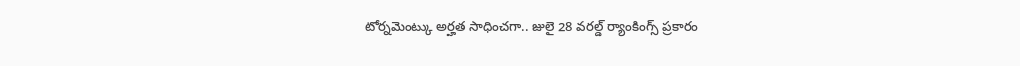టోర్నమెంట్కు అర్హత సాధించగా.. జులై 28 వరల్డ్ ర్యాంకింగ్స్ ప్రకారం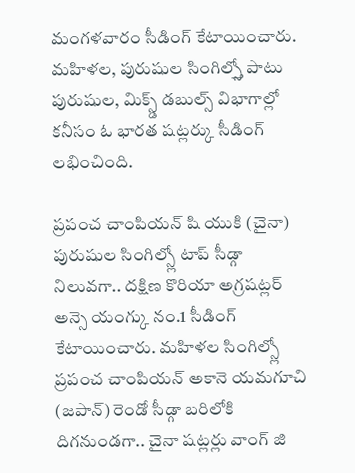మంగళవారం సీడింగ్ కేటాయించారు. మహిళల, పురుషుల సింగిల్స్తో పాటు పురుషుల, మిక్స్డ్ డబుల్స్ విభాగాల్లో కనీసం ఓ భారత షట్లర్కు సీడింగ్ లభించింది.

ప్రపంచ చాంపియన్ షి యుకి (చైనా) పురుషుల సింగిల్స్లో టాప్ సీడ్గా నిలువగా.. దక్షిణ కొరియా అగ్రషట్లర్ అన్సె యంగ్కు నం.1 సీడింగ్ కేటాయించారు. మహిళల సింగిల్స్లో ప్రపంచ చాంపియన్ అకానె యమగూచి (జపాన్) రెండో సీడ్గా బరిలోకి దిగనుండగా.. చైనా షట్లర్లు వాంగ్ జి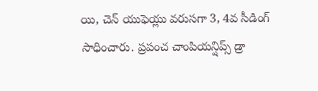యి, చెన్ యుఫెయ్లు వరుసగా 3, 4వ సీడింగ్ సాధించారు. ప్రపంచ చాంపియన్షిప్స్ డ్రా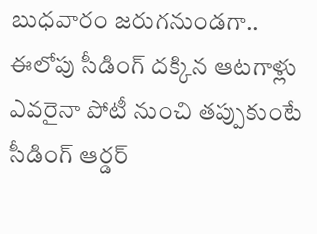బుధవారం జరుగనుండగా.. ఈలోపు సీడింగ్ దక్కిన ఆటగాళ్లు ఎవరైనా పోటీ నుంచి తప్పుకుంటే సీడింగ్ ఆర్డర్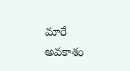మారే అవకాశం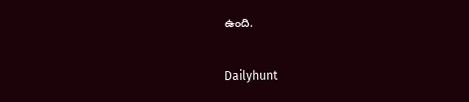ఉంది.

Dailyhunt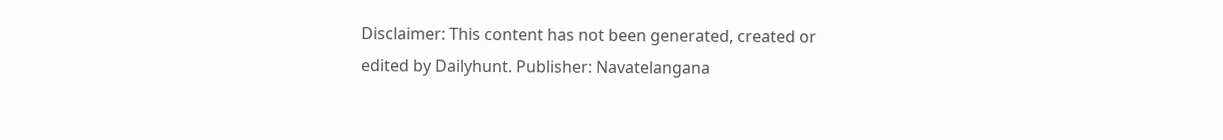Disclaimer: This content has not been generated, created or edited by Dailyhunt. Publisher: Navatelangana